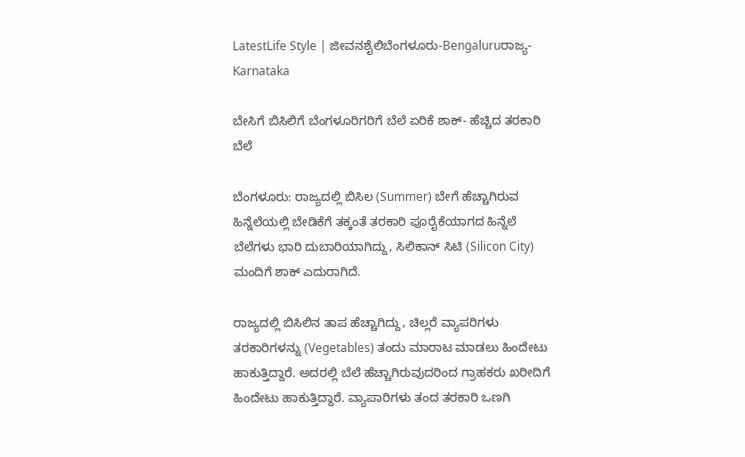LatestLife Style | ಜೀವನಶೈಲಿಬೆಂಗಳೂರು-Bengaluruರಾಜ್ಯ-Karnataka

ಬೇಸಿಗೆ ಬಿಸಿಲಿಗೆ ಬೆಂಗಳೂರಿಗರಿಗೆ ಬೆಲೆ ಏರಿಕೆ ಶಾಕ್‌- ಹೆಚ್ಚಿದ ತರಕಾರಿ ಬೆಲೆ

ಬೆಂಗಳೂರು: ರಾಜ್ಯದಲ್ಲಿ ಬಿಸಿಲ (Summer) ಬೇಗೆ ಹೆಚ್ಚಾಗಿರುವ ಹಿನ್ನೆಲೆಯಲ್ಲಿ ಬೇಡಿಕೆಗೆ ತಕ್ಕಂತೆ ತರಕಾರಿ ಪೂರೈಕೆಯಾಗದ ಹಿನ್ನೆಲೆ ಬೆಲೆಗಳು ಭಾರಿ ದುಬಾರಿಯಾಗಿದ್ದು, ಸಿಲಿಕಾನ್ ಸಿಟಿ (Silicon City) ಮಂದಿಗೆ ಶಾಕ್ ಎದುರಾಗಿದೆ.

ರಾಜ್ಯದಲ್ಲಿ ಬಿಸಿಲಿನ ತಾಪ ಹೆಚ್ಚಾಗಿದ್ದು, ಚಿಲ್ಲರೆ ವ್ಯಾಪರಿಗಳು ತರಕಾರಿಗಳನ್ನು (Vegetables) ತಂದು ಮಾರಾಟ ಮಾಡಲು ಹಿಂದೇಟು ಹಾಕುತ್ತಿದ್ದಾರೆ. ಅದರಲ್ಲಿ ಬೆಲೆ ಹೆಚ್ಚಾಗಿರುವುದರಿಂದ ಗ್ರಾಹಕರು ಖರೀದಿಗೆ ಹಿಂದೇಟು ಹಾಕುತ್ತಿದ್ದಾರೆ. ವ್ಯಾಪಾರಿಗಳು ತಂದ ತರಕಾರಿ ಒಣಗಿ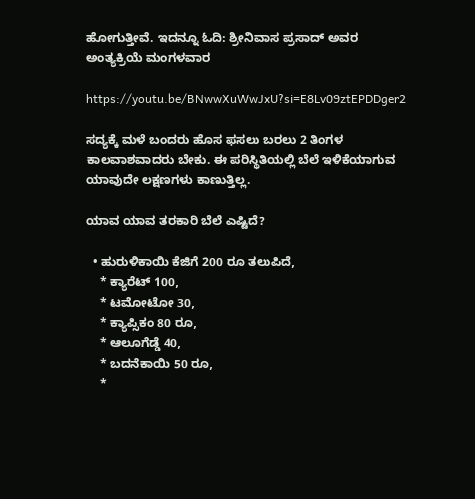ಹೋಗುತ್ತೀವೆ. ಇದನ್ನೂ ಓದಿ: ಶ್ರೀನಿವಾಸ ಪ್ರಸಾದ್ ಅವರ ಅಂತ್ಯಕ್ರಿಯೆ ಮಂಗಳವಾರ

https://youtu.be/BNwwXuWwJxU?si=E8Lv09ztEPDDger2

ಸದ್ಯಕ್ಕೆ ಮಳೆ ಬಂದರು ಹೊಸ ಫಸಲು ಬರಲು 2 ತಿಂಗಳ ಕಾಲವಾಶವಾದರು ಬೇಕು. ಈ ಪರಿಸ್ಥಿತಿಯಲ್ಲಿ ಬೆಲೆ ಇಳಿಕೆಯಾಗುವ ಯಾವುದೇ ಲಕ್ಷಣಗಳು ಕಾಣುತ್ತಿಲ್ಲ.

ಯಾವ ಯಾವ ತರಕಾರಿ ಬೆಲೆ ಎಷ್ಟಿದೆ?

  • ಹುರುಳಿಕಾಯಿ ಕೆಜಿಗೆ 200 ರೂ ತಲುಪಿದೆ,
    * ಕ್ಯಾರೆಟ್ 100,
    * ಟಮೋಟೋ 30,
    * ಕ್ಯಾಪ್ಸಿಕಂ 80 ರೂ,
    * ಆಲೂಗೆಡ್ಡೆ 40,
    * ಬದನೆಕಾಯಿ 50 ರೂ,
    *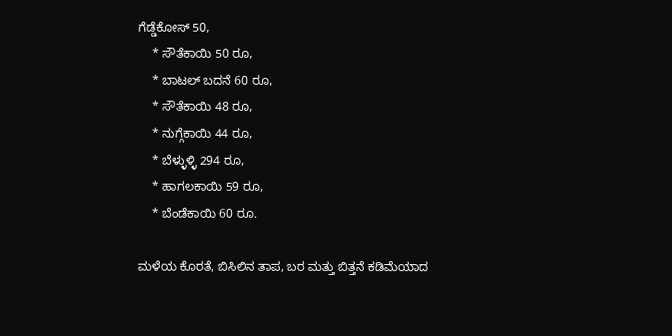ಗೆಡ್ಡೆಕೋಸ್ 50,
    * ಸೌತೆಕಾಯಿ 50 ರೂ,
    * ಬಾಟಲ್ ಬದನೆ 60 ರೂ,
    * ಸೌತೆಕಾಯಿ 48 ರೂ,
    * ನುಗ್ಗೆಕಾಯಿ 44 ರೂ,
    * ಬೆಳ್ಳುಳ್ಳಿ 294 ರೂ,
    * ಹಾಗಲಕಾಯಿ 59 ರೂ,
    * ಬೆಂಡೆಕಾಯಿ 60 ರೂ.

ಮಳೆಯ ಕೊರತೆ, ಬಿಸಿಲಿನ ತಾಪ, ಬರ ಮತ್ತು ಬಿತ್ತನೆ ಕಡಿಮೆಯಾದ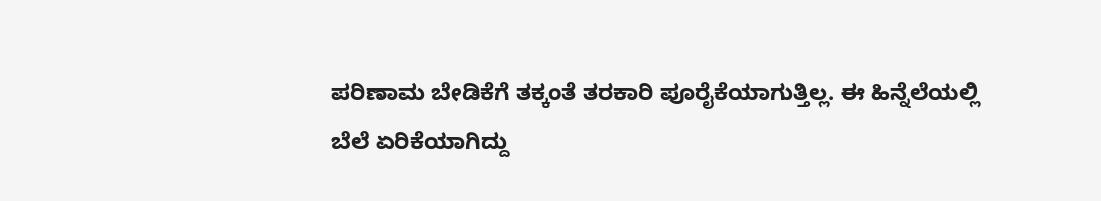ಪರಿಣಾಮ ಬೇಡಿಕೆಗೆ ತಕ್ಕಂತೆ ತರಕಾರಿ ಪೂರೈಕೆಯಾಗುತ್ತಿಲ್ಲ. ಈ ಹಿನ್ನೆಲೆಯಲ್ಲಿ ಬೆಲೆ ಏರಿಕೆಯಾಗಿದ್ದು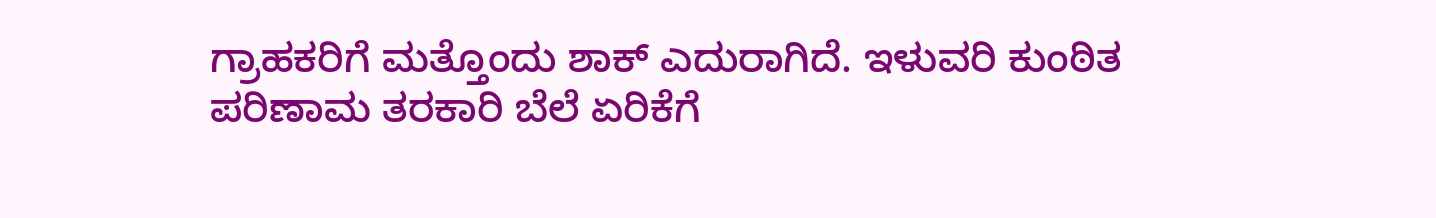ಗ್ರಾಹಕರಿಗೆ ಮತ್ತೊಂದು ಶಾಕ್ ಎದುರಾಗಿದೆ. ಇಳುವರಿ ಕುಂಠಿತ ಪರಿಣಾಮ ತರಕಾರಿ ಬೆಲೆ ಏರಿಕೆಗೆ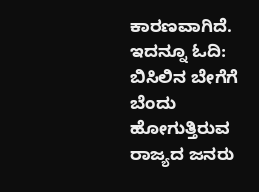ಕಾರಣವಾಗಿದೆ. ಇದನ್ನೂ ಓದಿ: ಬಿಸಿಲಿನ ಬೇಗೆಗೆ ಬೆಂದು ಹೋಗುತ್ತಿರುವ ರಾಜ್ಯದ ಜನರು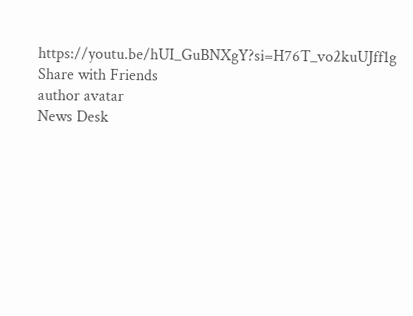https://youtu.be/hUI_GuBNXgY?si=H76T_vo2kuUJff1g
Share with Friends
author avatar
News Desk